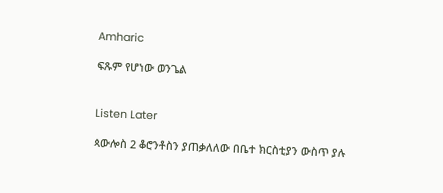Amharic

ፍጹም የሆነው ወንጌል


Listen Later

ጳውሎስ 2 ቆሮንቶስን ያጠቃለለው በቤተ ክርስቲያን ውስጥ ያሉ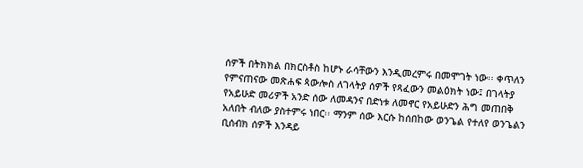ሰዎች በትክክል በክርስቶስ ከሆኑ ራሳቸውን እንዲመረምሩ በመሞገት ነው፡፡ ቀጥለን የምናጠናው መጽሐፍ ጳውሎስ ለገላትያ ሰዎች የጻፈውን መልዕክት ነው፤ በገላትያ የአይሁድ መሪዎች አንድ ሰው ለመዳንና በድነቱ ለመኖር የአይሁድን ሕግ መጠበቅ አለበት ብለው ያስተምሩ ነበር፡፡ ማንም ሰው እርሱ ከሰበከው ወንጌል የተለየ ወንጌልን ቢሰብክ ሰዎች እንዳይ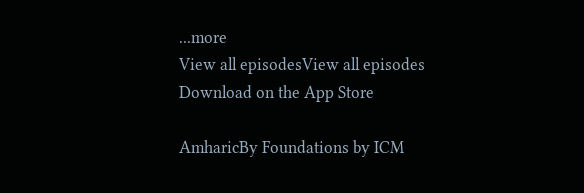...more
View all episodesView all episodes
Download on the App Store

AmharicBy Foundations by ICM